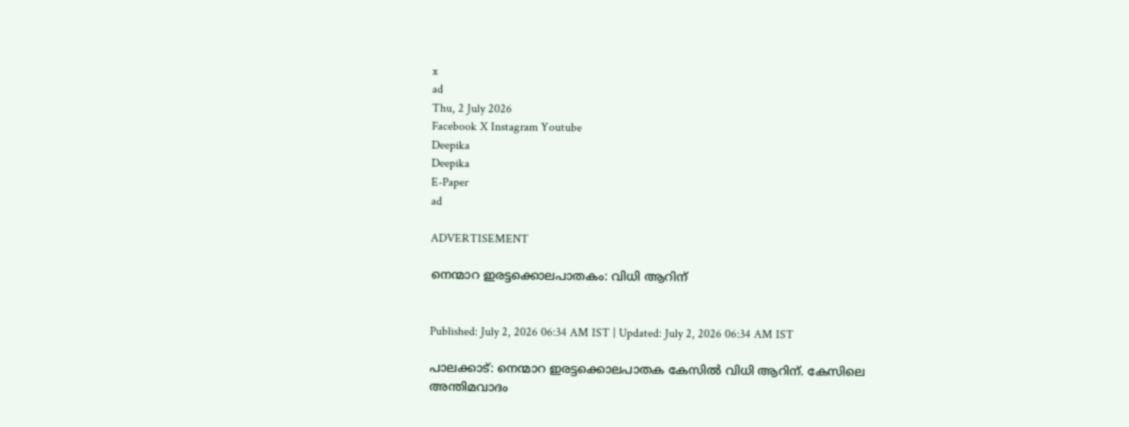x
ad
Thu, 2 July 2026
Facebook X Instagram Youtube
Deepika
Deepika
E-Paper
ad

ADVERTISEMENT

നെന്മാറ ഇരട്ടക്കൊലപാതകം: വിധി ആറിന്


Published: July 2, 2026 06:34 AM IST | Updated: July 2, 2026 06:34 AM IST

പാലക്കാട്: നെന്മാറ ഇരട്ടക്കൊലപാതക കേസിൽ വിധി ആറിന്. കേസിലെ അന്തിമവാദം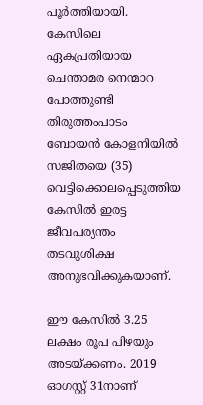പൂർത്തിയായി. കേസിലെ ഏകപ്രതിയായ ചെന്താമര നെന്മാറ പോത്തുണ്ടി തിരുത്തംപാടം ബോയൻ കോളനിയിൽ സജിതയെ (35) വെട്ടിക്കൊലപ്പെടുത്തിയ കേസിൽ ഇരട്ട ജീവപര്യന്തം തടവുശിക്ഷ അനുഭവിക്കുകയാണ്.

ഈ കേസിൽ 3.25 ലക്ഷം രൂപ പിഴയും അടയ്ക്കണം. 2019 ഓഗസ്റ്റ് 31നാണ്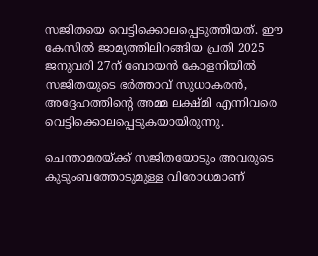സജിതയെ വെട്ടിക്കൊലപ്പെടുത്തിയത്. ഈ കേസിൽ ജാമ്യത്തിലിറങ്ങിയ പ്രതി 2025 ജനുവരി 27ന് ബോയൻ കോളനിയിൽ സജിതയുടെ ഭർത്താവ് സുധാകരൻ, അദ്ദേഹത്തിന്‍റെ അമ്മ ലക്ഷ്മി എന്നിവരെ വെട്ടിക്കൊലപ്പെടുകയായിരുന്നു.

ചെന്താമരയ്ക്ക് സജിതയോടും അവരുടെ കുടുംബത്തോടുമുള്ള വിരോധമാണ്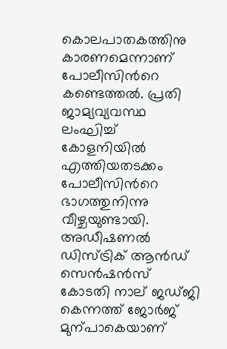കൊലപാതകത്തിനു കാരണമെന്നാണ് പോലീസിന്‍റെ കണ്ടെത്തൽ. പ്രതി ജാമ്യവ്യവസ്ഥ ലംഘിച്ച് കോളനിയിൽ എത്തിയതടക്കം പോലീസിന്‍റെ ഭാഗത്തുനിന്നു വീഴ്ചയുണ്ടായി. അഡീഷണൽ ഡിസ്ട്രിക് ആൻഡ് സെൻഷൻസ് കോടതി നാല് ജഡ്ജി കെന്നത്ത് ജോർജ് മുന്പാകെയാണ്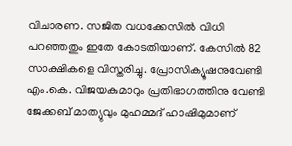വിചാരണ. സജിത വധക്കേസിൽ വിധി പറഞ്ഞതും ഇതേ കോടതിയാണ്. കേസിൽ 82 സാക്ഷികളെ വിസ്തരിച്ചു. പ്രോസിക്യൂഷനുവേണ്ടി എം.കെ. വിജയകുമാറും പ്രതിഭാഗത്തിനു വേണ്ടി ജേക്കബ് മാത്യുവും മുഹമ്മദ് ഹാഷിമുമാണ്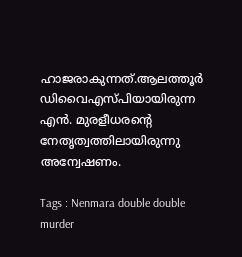ഹാജരാകുന്നത്.ആലത്തൂർ ഡിവൈഎസ്പിയായിരുന്ന എൻ. മുരളീധരന്‍റെ നേതൃത്വത്തിലായിരുന്നു അന്വേഷണം.

Tags : Nenmara double double murder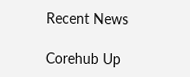Recent News

Corehub Up